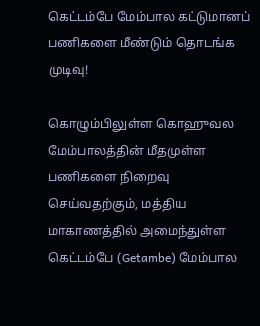கெட்டம்பே மேம்பால கட்டுமானப் பணிகளை மீண்டும் தொடங்க முடிவு!

கொழும்பிலுள்ள கொஹுவல மேம்பாலத்தின் மீதமுள்ள பணிகளை நிறைவு செய்வதற்கும், மத்திய மாகாணத்தில் அமைந்துள்ள கெட்டம்பே (Getambe) மேம்பால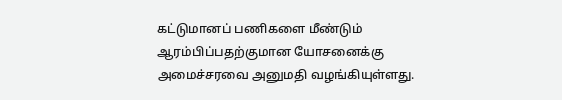கட்டுமானப் பணிகளை மீண்டும் ஆரம்பிப்பதற்குமான யோசனைக்கு அமைச்சரவை அனுமதி வழங்கியுள்ளது.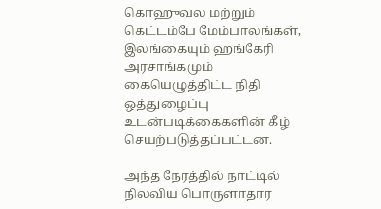கொஹுவல மற்றும் கெட்டம்பே மேம்பாலங்கள், இலங்கையும் ஹங்கேரி அரசாங்கமும் கையெழுத்திட்ட நிதி ஒத்துழைப்பு உடன்படிக்கைகளின் கீழ் செயற்படுத்தப்பட்டன.

அந்த நேரத்தில் நாட்டில் நிலவிய பொருளாதார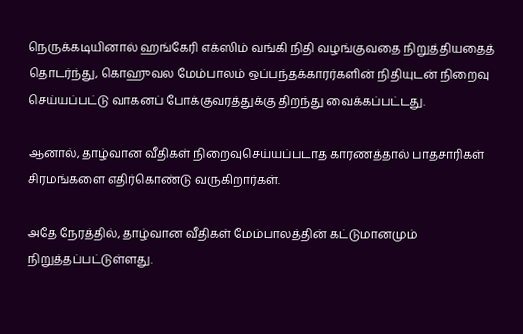நெருக்கடியினால் ஹங்கேரி எக்ஸிம் வங்கி நிதி வழங்குவதை நிறுத்தியதைத் தொடர்ந்து, கொஹுவல மேம்பாலம் ஒப்பந்தக்காரர்களின் நிதியுடன் நிறைவு செய்யப்பட்டு வாகனப் போக்குவரத்துக்கு திறந்து வைக்கப்பட்டது.

ஆனால், தாழ்வான வீதிகள் நிறைவுசெய்யப்படாத காரணத்தால் பாதசாரிகள் சிரமங்களை எதிர்கொண்டு வருகிறார்கள்.

அதே நேரத்தில், தாழ்வான வீதிகள் மேம்பாலத்தின் கட்டுமானமும் நிறுத்தப்பட்டுள்ளது.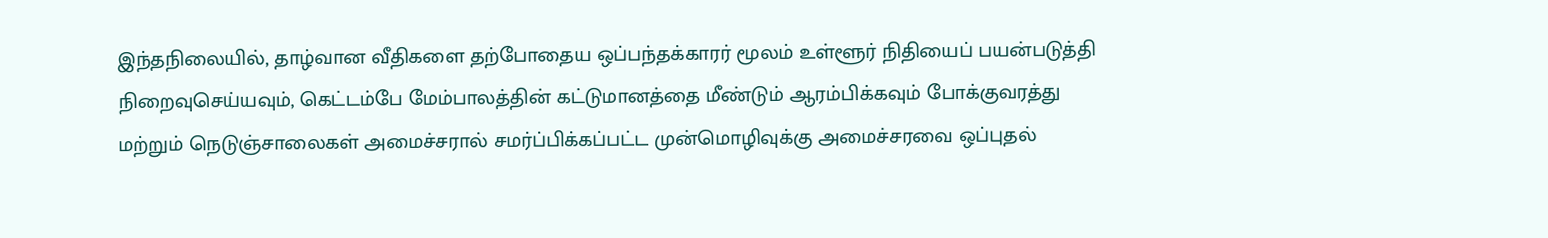இந்தநிலையில், தாழ்வான வீதிகளை தற்போதைய ஒப்பந்தக்காரர் மூலம் உள்ளூர் நிதியைப் பயன்படுத்தி நிறைவுசெய்யவும், கெட்டம்பே மேம்பாலத்தின் கட்டுமானத்தை மீண்டும் ஆரம்பிக்கவும் போக்குவரத்து மற்றும் நெடுஞ்சாலைகள் அமைச்சரால் சமர்ப்பிக்கப்பட்ட முன்மொழிவுக்கு அமைச்சரவை ஒப்புதல்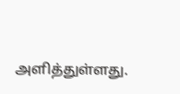அளித்துள்ளது.